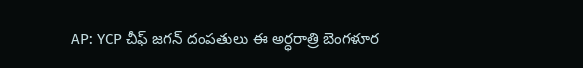AP: YCP చీఫ్ జగన్ దంపతులు ఈ అర్ధరాత్రి బెంగళూర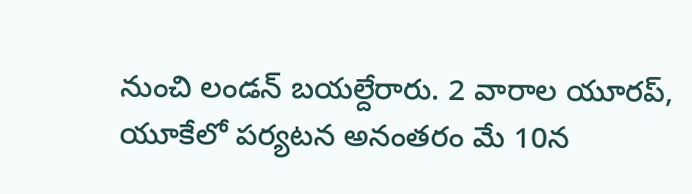నుంచి లండన్ బయల్దేరారు. 2 వారాల యూరప్, యూకేలో పర్యటన అనంతరం మే 10న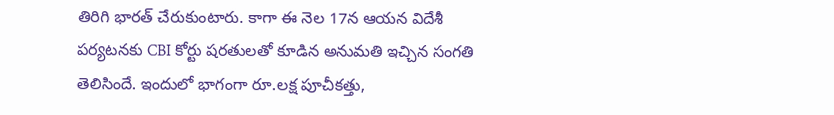తిరిగి భారత్ చేరుకుంటారు. కాగా ఈ నెల 17న ఆయన విదేశీ పర్యటనకు CBI కోర్టు షరతులతో కూడిన అనుమతి ఇచ్చిన సంగతి తెలిసిందే. ఇందులో భాగంగా రూ.లక్ష పూచీకత్తు,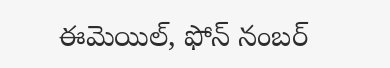ఈమెయిల్, ఫోన్ నంబర్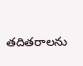తదితరాలను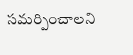సమర్పించాలని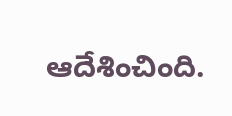ఆదేశించింది.